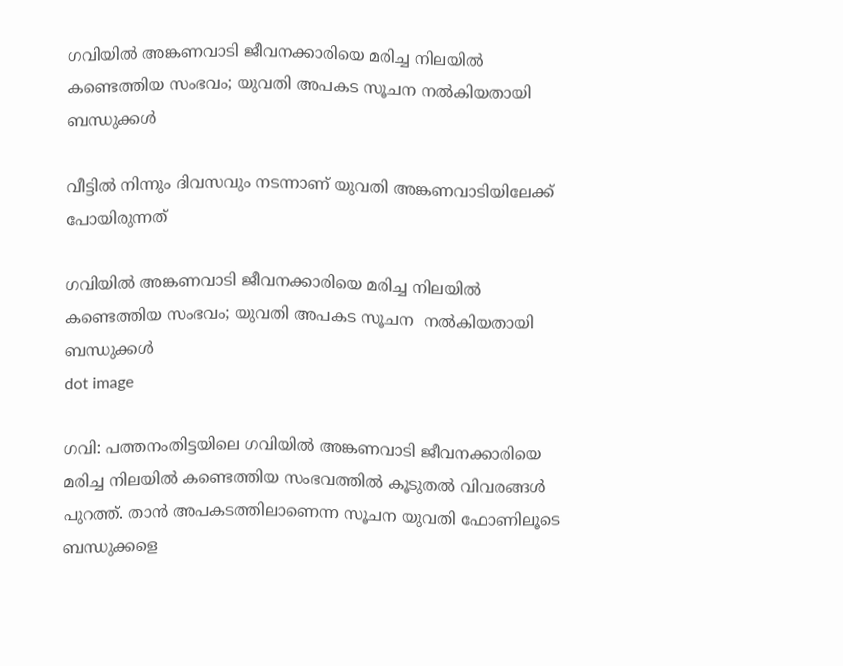ഗവിയില്‍ അങ്കണവാടി ജീവനക്കാരിയെ മരിച്ച നിലയില്‍ കണ്ടെത്തിയ സംഭവം; യുവതി അപകട സൂചന നൽകിയതായി ബന്ധുക്കൾ

വീട്ടില്‍ നിന്നും ദിവസവും നടന്നാണ് യുവതി അങ്കണവാടിയിലേക്ക് പോയിരുന്നത്

ഗവിയില്‍ അങ്കണവാടി ജീവനക്കാരിയെ മരിച്ച നിലയില്‍ കണ്ടെത്തിയ സംഭവം; യുവതി അപകട സൂചന  നൽകിയതായി ബന്ധുക്കൾ
dot image

ഗവി: പത്തനംതിട്ടയിലെ ഗവിയില്‍ അങ്കണവാടി ജീവനക്കാരിയെ മരിച്ച നിലയില്‍ കണ്ടെത്തിയ സംഭവത്തില്‍ കൂടുതൽ വിവരങ്ങൾ പുറത്ത്. താന്‍ അപകടത്തിലാണെന്ന സൂചന യുവതി ഫോണിലൂടെ ബന്ധുക്കളെ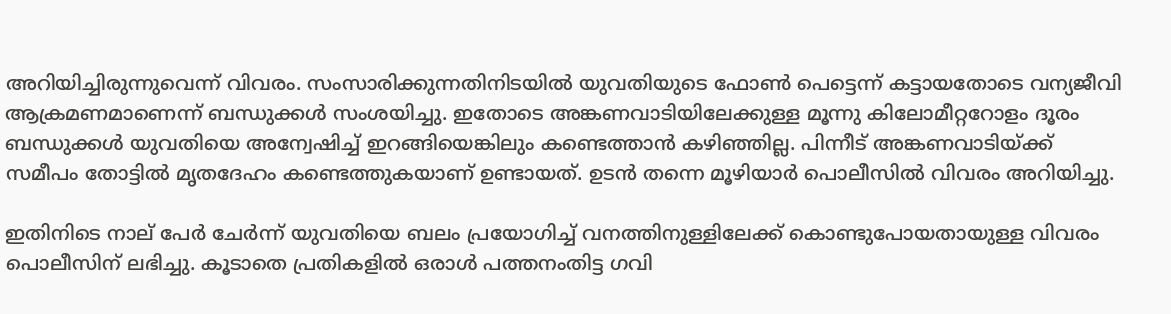അറിയിച്ചിരുന്നുവെന്ന് വിവരം. സംസാരിക്കുന്നതിനിടയിൽ യുവതിയുടെ ഫോൺ പെട്ടെന്ന് കട്ടായതോടെ വന്യജീവി ആക്രമണമാണെന്ന് ബന്ധുക്കൾ സംശയിച്ചു. ഇതോടെ അങ്കണവാടിയിലേക്കുള്ള മൂന്നു കിലോമീറ്ററോളം ദൂരം ബന്ധുക്കള്‍ യുവതിയെ അന്വേഷിച്ച് ഇറങ്ങിയെങ്കിലും കണ്ടെത്താൻ കഴിഞ്ഞില്ല. പിന്നീട് അങ്കണവാടിയ്ക്ക് സമീപം തോട്ടിൽ മൃതദേഹം കണ്ടെത്തുകയാണ് ഉണ്ടായത്. ഉടൻ തന്നെ മൂഴിയാർ പൊലീസിൽ വിവരം അറിയിച്ചു.

ഇതിനിടെ നാല് പേര്‍ ചേര്‍ന്ന് യുവതിയെ ബലം പ്രയോഗിച്ച് വനത്തിനുള്ളിലേക്ക് കൊണ്ടുപോയതായുള്ള വിവരം പൊലീസിന് ലഭിച്ചു. കൂടാതെ പ്രതികളില്‍ ഒരാള്‍ പത്തനംതിട്ട ഗവി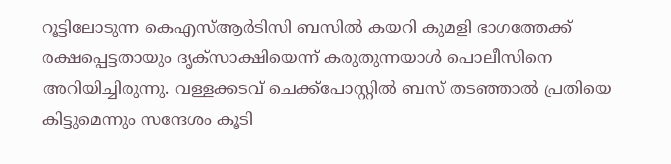റൂട്ടിലോടുന്ന കെഎസ്ആർടിസി ബസില്‍ കയറി കുമളി ഭാഗത്തേക്ക് രക്ഷപ്പെട്ടതായും ദൃക്സാക്ഷിയെന്ന് കരുതുന്നയാൾ പൊലീസിനെ അറിയിച്ചിരുന്നു. വള്ളക്കടവ് ചെക്ക്‌പോസ്റ്റില്‍ ബസ് തടഞ്ഞാല്‍ പ്രതിയെ കിട്ടുമെന്നും സന്ദേശം കൂടി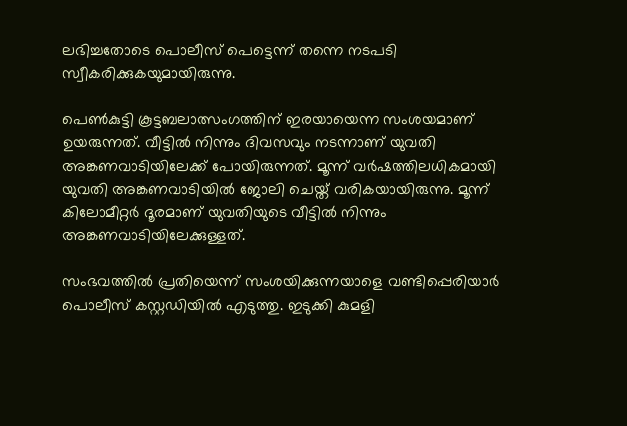ലഭിച്ചതോടെ പൊലീസ് പെട്ടെന്ന് തന്നെ നടപടി സ്വീകരിക്കുകയുമായിരുന്നു.

പെൺകുട്ടി കൂട്ടബലാത്സംഗത്തിന് ഇരയായെന്ന സംശയമാണ് ഉയരുന്നത്. വീട്ടില്‍ നിന്നും ദിവസവും നടന്നാണ് യുവതി അങ്കണവാടിയിലേക്ക് പോയിരുന്നത്. മൂന്ന് വർഷത്തിലധികമായി യുവതി അങ്കണവാടിയിൽ ജോലി ചെയ്ത് വരികയായിരുന്നു. മൂന്ന് കിലോമീറ്റർ ദൂരമാണ് യുവതിയുടെ വീട്ടിൽ നിന്നും അങ്കണവാടിയിലേക്കുള്ളത്.

സംഭവത്തില്‍ പ്രതിയെന്ന് സംശയിക്കുന്നയാളെ വണ്ടിപ്പെരിയാര്‍ പൊലീസ് കസ്റ്റഡിയില്‍ എടുത്തു. ഇടുക്കി കുമളി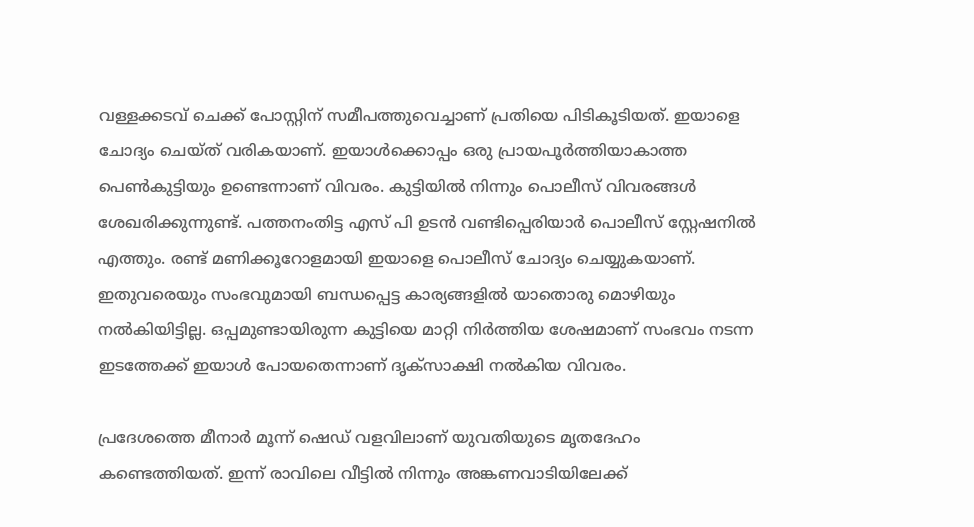വള്ളക്കടവ് ചെക്ക് പോസ്റ്റിന് സമീപത്തുവെച്ചാണ് പ്രതിയെ പിടികൂടിയത്. ഇയാളെ ചോദ്യം ചെയ്ത് വരികയാണ്. ഇയാള്‍ക്കൊപ്പം ഒരു പ്രായപൂർത്തിയാകാത്ത പെണ്‍കുട്ടിയും ഉണ്ടെന്നാണ് വിവരം. കുട്ടിയില്‍ നിന്നും പൊലീസ് വിവരങ്ങള്‍ ശേഖരിക്കുന്നുണ്ട്. പത്തനംതിട്ട എസ് പി ഉടന്‍ വണ്ടിപ്പെരിയാര്‍ പൊലീസ് സ്റ്റേഷനില്‍ എത്തും. രണ്ട് മണിക്കൂറോളമായി ഇയാളെ പൊലീസ് ചോദ്യം ചെയ്യുകയാണ്. ഇതുവരെയും സംഭവുമായി ബന്ധപ്പെട്ട കാര്യങ്ങളിൽ യാതൊരു മൊഴിയും നൽകിയിട്ടില്ല. ഒപ്പമുണ്ടായിരുന്ന കുട്ടിയെ മാറ്റി നിർത്തിയ ശേഷമാണ് സംഭവം നടന്ന ഇടത്തേക്ക് ഇയാൾ പോയതെന്നാണ് ദൃക്സാക്ഷി നൽകിയ വിവരം.

പ്രദേശത്തെ മീനാര്‍ മൂന്ന് ഷെഡ് വളവിലാണ് യുവതിയുടെ മൃതദേഹം കണ്ടെത്തിയത്. ഇന്ന് രാവിലെ വീട്ടില്‍ നിന്നും അങ്കണവാടിയിലേക്ക്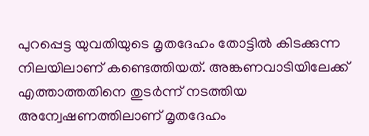പുറപ്പെട്ട യുവതിയുടെ മൃതദേഹം തോട്ടില്‍ കിടക്കുന്ന നിലയിലാണ് കണ്ടെത്തിയത്. അങ്കണവാടിയിലേക്ക് എത്താത്തതിനെ തുടര്‍ന്ന് നടത്തിയ അന്വേഷണത്തിലാണ് മൃതദേഹം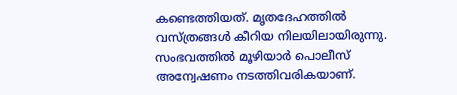കണ്ടെത്തിയത്. മൃതദേഹത്തില്‍ വസ്ത്രങ്ങള്‍ കീറിയ നിലയിലായിരുന്നു. സംഭവത്തില്‍ മൂഴിയാര്‍ പൊലീസ് അന്വേഷണം നടത്തിവരികയാണ്.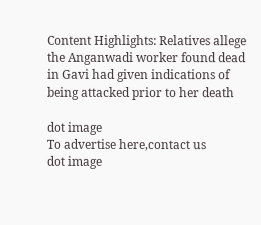Content Highlights: Relatives allege the Anganwadi worker found dead in Gavi had given indications of being attacked prior to her death

dot image
To advertise here,contact us
dot image